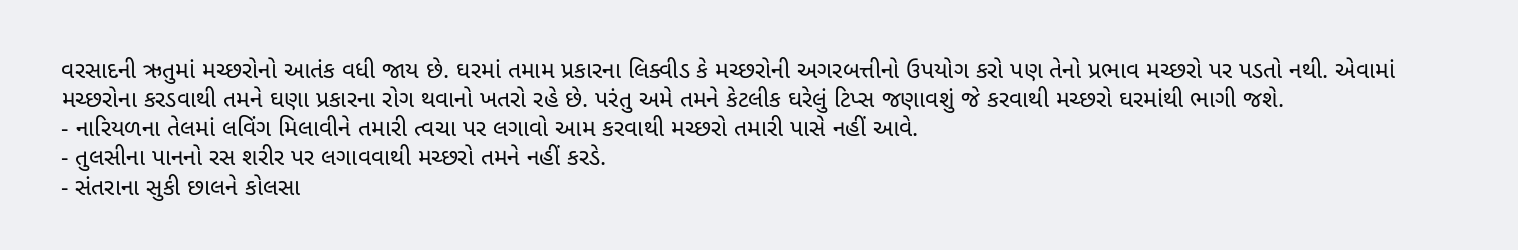વરસાદની ઋતુમાં મચ્છરોનો આતંક વધી જાય છે. ઘરમાં તમામ પ્રકારના લિક્વીડ કે મચ્છરોની અગરબત્તીનો ઉપયોગ કરો પણ તેનો પ્રભાવ મચ્છરો પર પડતો નથી. એવામાં મચ્છરોના કરડવાથી તમને ઘણા પ્રકારના રોગ થવાનો ખતરો રહે છે. પરંતુ અમે તમને કેટલીક ઘરેલું ટિપ્સ જણાવશું જે કરવાથી મચ્છરો ઘરમાંથી ભાગી જશે.
- નારિયળના તેલમાં લવિંગ મિલાવીને તમારી ત્વચા પર લગાવો આમ કરવાથી મચ્છરો તમારી પાસે નહીં આવે.
- તુલસીના પાનનો રસ શરીર પર લગાવવાથી મચ્છરો તમને નહીં કરડે.
- સંતરાના સુકી છાલને કોલસા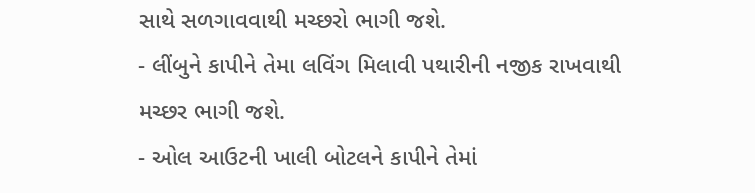સાથે સળગાવવાથી મચ્છરો ભાગી જશે.
- લીંબુને કાપીને તેમા લવિંગ મિલાવી પથારીની નજીક રાખવાથી મચ્છર ભાગી જશે.
- ઓલ આઉટની ખાલી બોટલને કાપીને તેમાં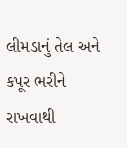લીમડાનું તેલ અને કપૂર ભરીને રાખવાથી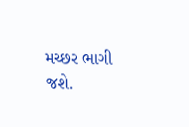મચ્છર ભાગી જશે.